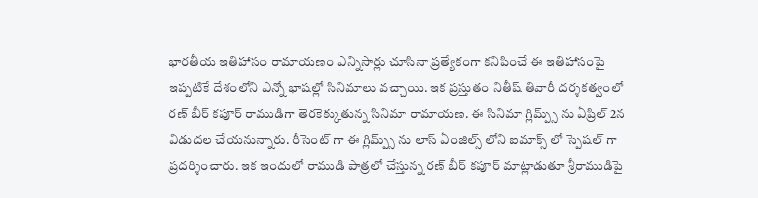భారతీయ ఇతిహాసం రామాయణం ఎన్నిసార్లు చూసినా ప్రత్యేకంగా కనిపించే ఈ ఇతిహాసంపై ఇప్పటికే దేశంలోని ఎన్నో భాషల్లో సినిమాలు వచ్చాయి. ఇక ప్రస్తుతం నితీష్ తివారీ దర్శకత్వంలో రణ్ బీర్ కపూర్ రాముడిగా తెరకెక్కుతున్న సినిమా రామాయణ. ఈ సినిమా గ్లిమ్ప్స్ ను ఏప్రిల్ 2న విడుదల చేయనున్నారు. రీసెంట్ గా ఈ గ్లిమ్ప్స్ ను లాస్ ఏంజిల్స్ లోని ఐమాక్స్ లో స్పెషల్ గా ప్రదర్శించారు. ఇక ఇందులో రాముడి పాత్రలో చేస్తున్న రణ్ బీర్ కపూర్ మాట్లాడుతూ శ్రీరాముడిపై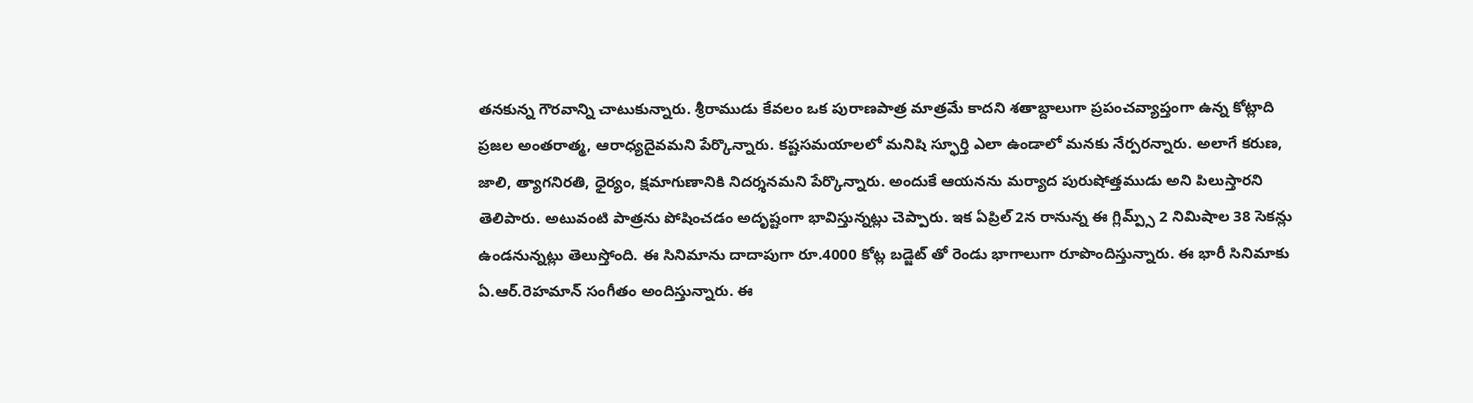తనకున్న గౌరవాన్ని చాటుకున్నారు. శ్రీరాముడు కేవలం ఒక పురాణపాత్ర మాత్రమే కాదని శతాబ్దాలుగా ప్రపంచవ్యాప్తంగా ఉన్న కోట్లాది ప్రజల అంతరాత్మ, ఆరాధ్యదైవమని పేర్కొన్నారు. కష్టసమయాలలో మనిషి స్ఫూర్తి ఎలా ఉండాలో మనకు నేర్పరన్నారు. అలాగే కరుణ, జాలి, త్యాగనిరతి, ధైర్యం, క్షమాగుణానికి నిదర్శనమని పేర్కొన్నారు. అందుకే ఆయనను మర్యాద పురుషోత్తముడు అని పిలుస్తారని తెలిపారు. అటువంటి పాత్రను పోషించడం అదృష్టంగా భావిస్తున్నట్లు చెప్పారు. ఇక ఏప్రిల్ 2న రానున్న ఈ గ్లిమ్ప్స్ 2 నిమిషాల 38 సెకన్లు ఉండనున్నట్లు తెలుస్తోంది. ఈ సినిమాను దాదాపుగా రూ.4000 కోట్ల బడ్జెట్ తో రెండు భాగాలుగా రూపొందిస్తున్నారు. ఈ భారీ సినిమాకు ఏ.ఆర్.రెహమాన్ సంగీతం అందిస్తున్నారు. ఈ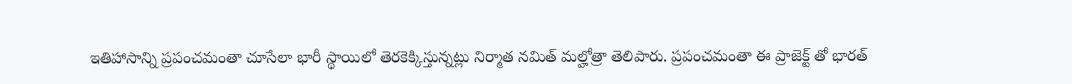ఇతిహాసాన్ని ప్రపంచమంతా చూసేలా భారీ స్థాయిలో తెరకెక్కిస్తున్నట్లు నిర్మాత నమిత్ మల్హోత్రా తెలిపారు. ప్రపంచమంతా ఈ ప్రాజెక్ట్ తో భారత్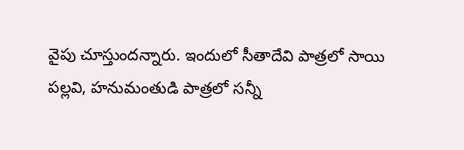వైపు చూస్తుందన్నారు. ఇందులో సీతాదేవి పాత్రలో సాయి పల్లవి, హనుమంతుడి పాత్రలో సన్నీ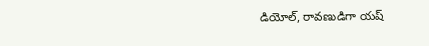డియోల్, రావణుడిగా యష్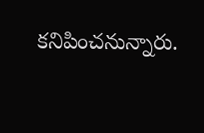కనిపించనున్నారు.